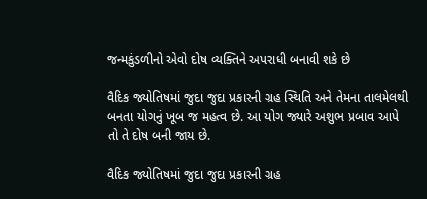જન્મકુંડળીનો એવો દોષ વ્યક્તિને અપરાધી બનાવી શકે છે

વૈદિક જ્યોતિષમાં જુદા જુદા પ્રકારની ગ્રહ સ્થિતિ અને તેમના તાલમેલથી બનતા યોગનું ખૂબ જ મહત્વ છે. આ યોગ જ્યારે અશુભ પ્રબાવ આપે તો તે દોષ બની જાય છે.

વૈદિક જ્યોતિષમાં જુદા જુદા પ્રકારની ગ્રહ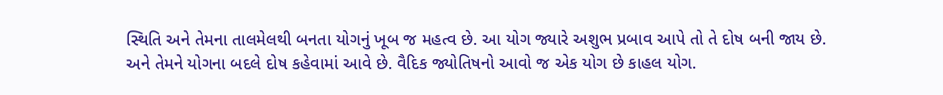સ્થિતિ અને તેમના તાલમેલથી બનતા યોગનું ખૂબ જ મહત્વ છે. આ યોગ જ્યારે અશુભ પ્રબાવ આપે તો તે દોષ બની જાય છે. અને તેમને યોગના બદલે દોષ કહેવામાં આવે છે. વૈદિક જ્યોતિષનો આવો જ એક યોગ છે કાહલ યોગ.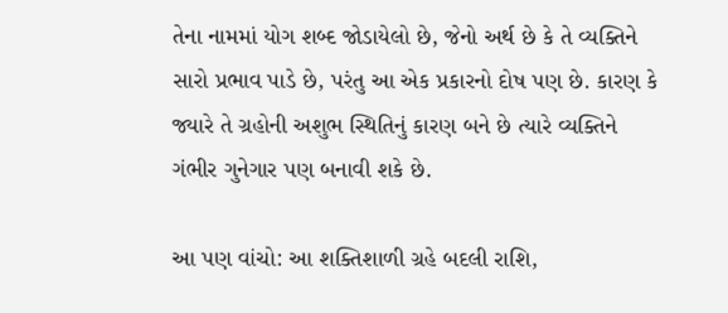તેના નામમાં યોગ શબ્દ જોડાયેલો છે, જેનો અર્થ છે કે તે વ્યક્તિને સારો પ્રભાવ પાડે છે, પરંતુ આ એક પ્રકારનો દોષ પણ છે. કારણ કે જ્યારે તે ગ્રહોની અશુભ સ્થિતિનું કારણ બને છે ત્યારે વ્યક્તિને ગંભીર ગુનેગાર પણ બનાવી શકે છે.

આ પણ વાંચો: આ શક્તિશાળી ગ્રહે બદલી રાશિ,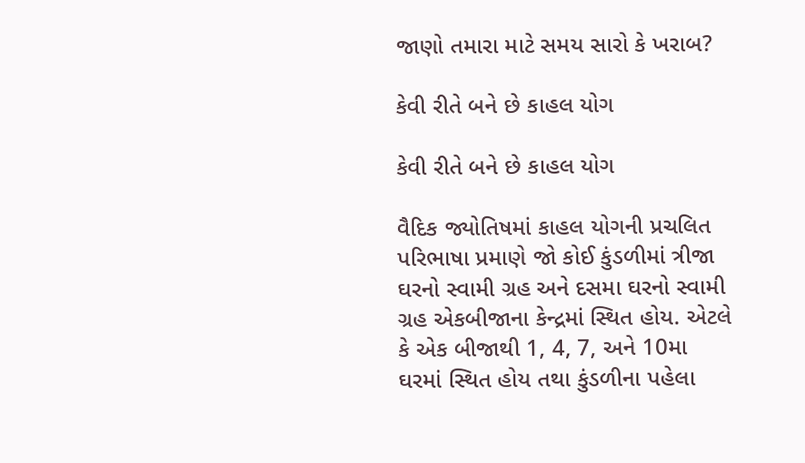જાણો તમારા માટે સમય સારો કે ખરાબ?

કેવી રીતે બને છે કાહલ યોગ

કેવી રીતે બને છે કાહલ યોગ

વૈદિક જ્યોતિષમાં કાહલ યોગની પ્રચલિત પરિભાષા પ્રમાણે જો કોઈ કુંડળીમાં ત્રીજા ઘરનો સ્વામી ગ્રહ અને દસમા ઘરનો સ્વામી ગ્રહ એકબીજાના કેન્દ્રમાં સ્થિત હોય. એટલે કે એક બીજાથી 1, 4, 7, અને 10મા ઘરમાં સ્થિત હોય તથા કુંડળીના પહેલા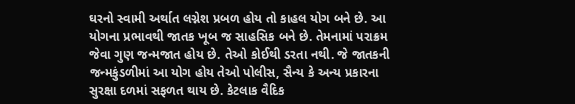ઘરનો સ્વામી અર્થાત લગ્નેશ પ્રબળ હોય તો કાહલ યોગ બને છે. આ યોગના પ્રભાવથી જાતક ખૂબ જ સાહસિક બને છે. તેમનામાં પરાક્રમ જેવા ગુણ જન્મજાત હોય છે. તેઓ કોઈથી ડરતા નથી. જે જાતકની જન્મકુંડળીમાં આ યોગ હોય તેઓ પોલીસ, સૈન્ય કે અન્ય પ્રકારના સુરક્ષા દળમાં સફળત થાય છે. કેટલાક વૈદિક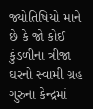જ્યોતિષિયો માને છે કે જો કોઈ કુંડળીના ત્રીજા ઘરનો સ્વામી ગ્રહ ગુરુના કેન્દ્રમાં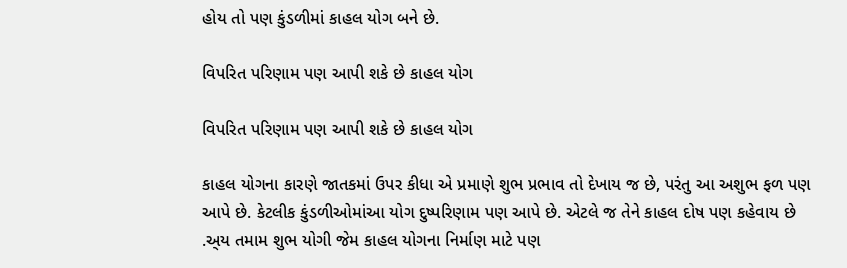હોય તો પણ કુંડળીમાં કાહલ યોગ બને છે.

વિપરિત પરિણામ પણ આપી શકે છે કાહલ યોગ

વિપરિત પરિણામ પણ આપી શકે છે કાહલ યોગ

કાહલ યોગના કારણે જાતકમાં ઉપર કીધા એ પ્રમાણે શુભ પ્રભાવ તો દેખાય જ છે, પરંતુ આ અશુભ ફળ પણ આપે છે. કેટલીક કુંડળીઓમાંઆ યોગ દુષ્પરિણામ પણ આપે છે. એટલે જ તેને કાહલ દોષ પણ કહેવાય છે .અ્ય તમામ શુભ યોગી જેમ કાહલ યોગના નિર્માણ માટે પણ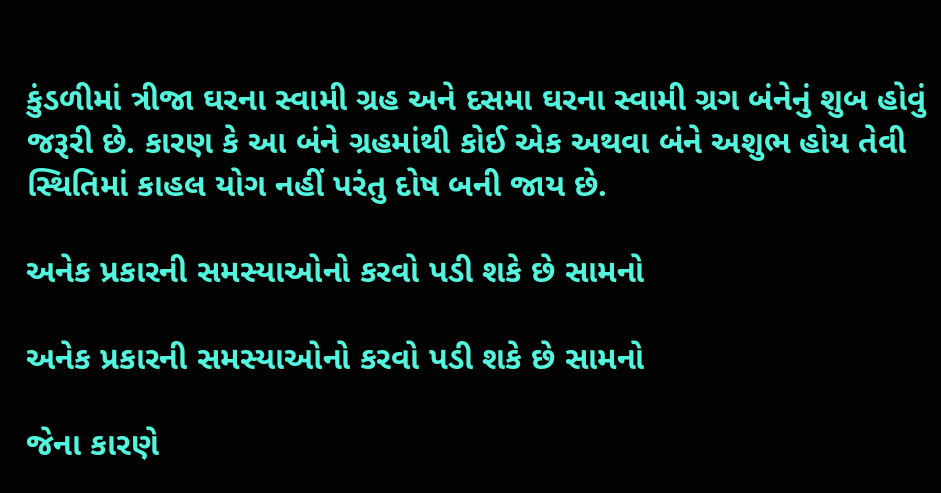કુંડળીમાં ત્રીજા ઘરના સ્વામી ગ્રહ અને દસમા ઘરના સ્વામી ગ્રગ બંનેનું શુબ હોવું જરૂરી છે. કારણ કે આ બંને ગ્રહમાંથી કોઈ એક અથવા બંને અશુભ હોય તેવી સ્થિતિમાં કાહલ યોગ નહીં પરંતુ દોષ બની જાય છે.

અનેક પ્રકારની સમસ્યાઓનો કરવો પડી શકે છે સામનો

અનેક પ્રકારની સમસ્યાઓનો કરવો પડી શકે છે સામનો

જેના કારણે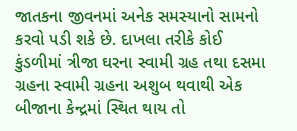જાતકના જીવનમાં અનેક સમસ્યાનો સામનો કરવો પડી શકે છે. દાખલા તરીકે કોઈ કુંડળીમાં ત્રીજા ઘરના સ્વામી ગ્રહ તથા દસમા ગ્રહના સ્વામી ગ્રહના અશુબ થવાથી એક બીજાના કેન્દ્રમાં સ્થિત થાય તો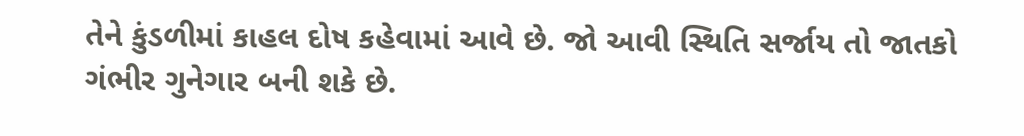તેને કુંડળીમાં કાહલ દોષ કહેવામાં આવે છે. જો આવી સ્થિતિ સર્જાય તો જાતકો ગંભીર ગુનેગાર બની શકે છે.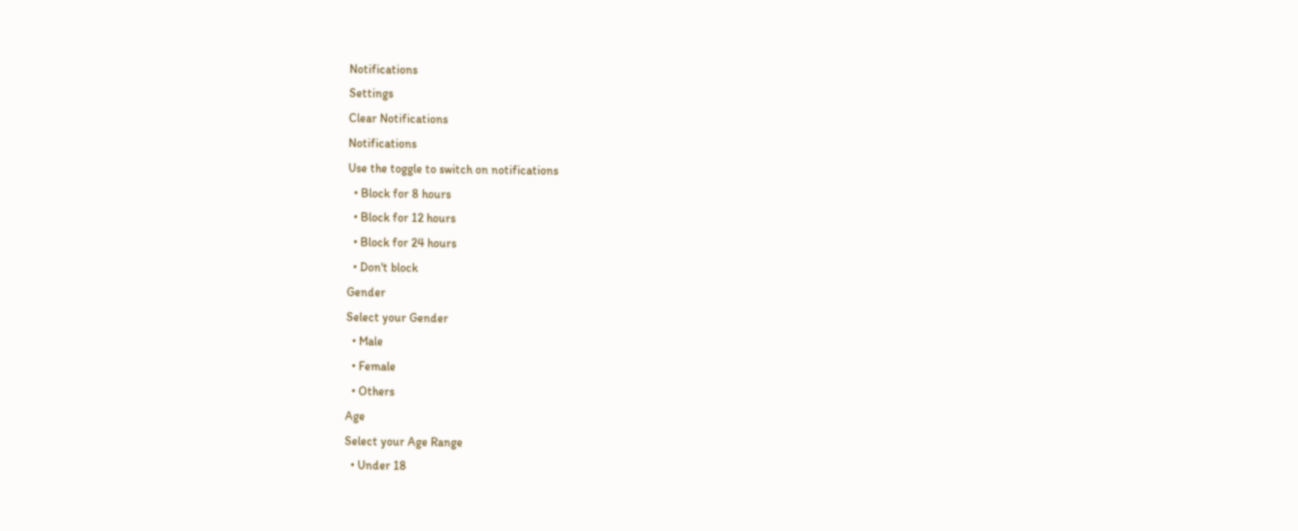Notifications
Settings
Clear Notifications
Notifications
Use the toggle to switch on notifications
  • Block for 8 hours
  • Block for 12 hours
  • Block for 24 hours
  • Don't block
Gender
Select your Gender
  • Male
  • Female
  • Others
Age
Select your Age Range
  • Under 18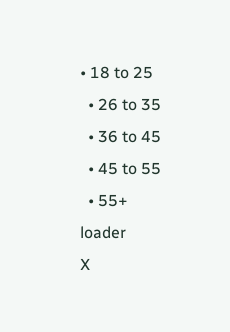• 18 to 25
  • 26 to 35
  • 36 to 45
  • 45 to 55
  • 55+
loader
X